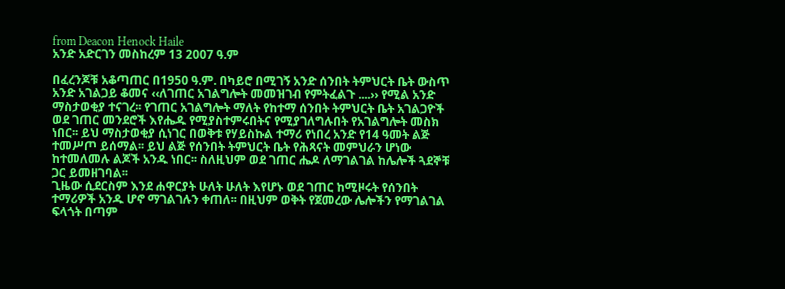from Deacon Henock Haile
አንድ አድርገን መስከረም 13 2007 ዓ.ም

በፈረንጆቹ አቆጣጠር በ1950 ዓ.ም. በካይሮ በሚገኝ አንድ ሰንበት ትምህርት ቤት ውስጥ አንድ አገልጋይ ቆመና ‹‹ለገጠር አገልግሎት መመዝገብ የምትፈልጉ ....›› የሚል አንድ ማስታወቂያ ተናገረ፡፡ የገጠር አገልግሎት ማለት የከተማ ሰንበት ትምህርት ቤት አገልጋዮች ወደ ገጠር መንደሮች እየሔዱ የሚያስተምሩበትና የሚያገለግሉበት የአገልግሎት መስክ ነበር፡፡ ይህ ማስታወቂያ ሲነገር በወቅቱ የሃይስኩል ተማሪ የነበረ አንድ የ14 ዓመት ልጅ ተመሥጦ ይሰማል፡፡ ይህ ልጅ የሰንበት ትምህርት ቤት የሕጻናት መምህራን ሆነው ከተመለመሉ ልጆች አንዱ ነበር፡፡ ስለዚህም ወደ ገጠር ሔዶ ለማገልገል ከሌሎች ጓደኞቹ ጋር ይመዘገባል፡፡
ጊዜው ሲደርስም እንደ ሐዋርያት ሁለት ሁለት እየሆኑ ወደ ገጠር ከሚዞሩት የሰንበት ተማሪዎች አንዱ ሆኖ ማገልገሉን ቀጠለ፡፡ በዚህም ወቅት የጀመረው ሌሎችን የማገልገል ፍላጎት በጣም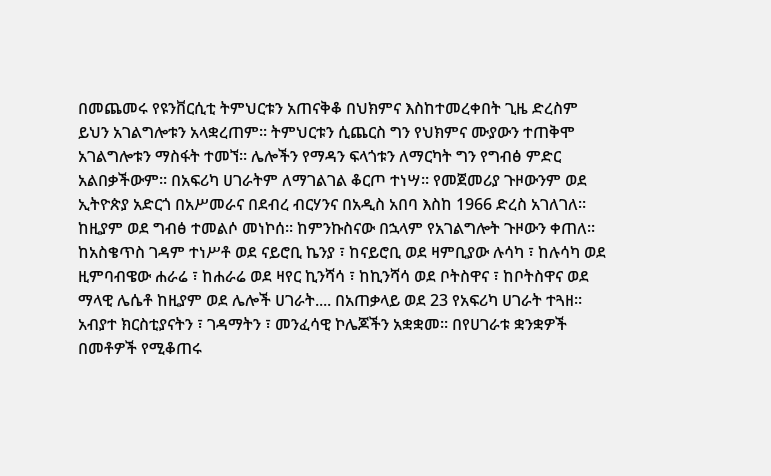በመጨመሩ የዩንቨርሲቲ ትምህርቱን አጠናቅቆ በህክምና እስከተመረቀበት ጊዜ ድረስም ይህን አገልግሎቱን አላቋረጠም፡፡ ትምህርቱን ሲጨርስ ግን የህክምና ሙያውን ተጠቅሞ አገልግሎቱን ማስፋት ተመኘ፡፡ ሌሎችን የማዳን ፍላጎቱን ለማርካት ግን የግብፅ ምድር አልበቃችውም፡፡ በአፍሪካ ሀገራትም ለማገልገል ቆርጦ ተነሣ፡፡ የመጀመሪያ ጉዞውንም ወደ ኢትዮጵያ አድርጎ በአሥመራና በደብረ ብርሃንና በአዲስ አበባ እስከ 1966 ድረስ አገለገለ፡፡ ከዚያም ወደ ግብፅ ተመልሶ መነኮሰ፡፡ ከምንኩስናው በኋላም የአገልግሎት ጉዞውን ቀጠለ፡፡ ከአስቄጥስ ገዳም ተነሥቶ ወደ ናይሮቢ ኬንያ ፣ ከናይሮቢ ወደ ዛምቢያው ሉሳካ ፣ ከሉሳካ ወደ ዚምባብዌው ሐራሬ ፣ ከሐራሬ ወደ ዛየር ኪንሻሳ ፣ ከኪንሻሳ ወደ ቦትስዋና ፣ ከቦትስዋና ወደ ማላዊ ሌሴቶ ከዚያም ወደ ሌሎች ሀገራት.... በአጠቃላይ ወደ 23 የአፍሪካ ሀገራት ተጓዘ፡፡ አብያተ ክርስቲያናትን ፣ ገዳማትን ፣ መንፈሳዊ ኮሌጆችን አቋቋመ፡፡ በየሀገራቱ ቋንቋዎች በመቶዎች የሚቆጠሩ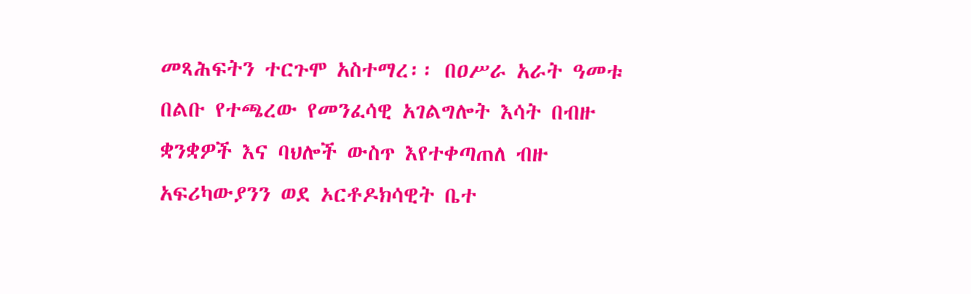መጻሕፍትን ተርጉሞ አስተማረ፡፡ በዐሥራ አራት ዓመቱ በልቡ የተጫረው የመንፈሳዊ አገልግሎት እሳት በብዙ ቋንቋዎች እና ባህሎች ውስጥ እየተቀጣጠለ ብዙ አፍሪካውያንን ወደ ኦርቶዶክሳዊት ቤተ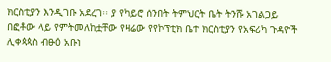ክርስቲያን እንዲገቡ አደረገ፡፡ ያ የካይሮ ሰንበት ትምህርት ቤት ትንሹ አገልጋይ በፎቶው ላይ የምትመለከቷቸው የዛሬው የየኮፕቲክ ቤተ ክርስቲያን የአፍሪካ ጉዳዮች ሊቀጳጳስ ብፁዕ አቡነ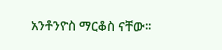አንቶንዮስ ማርቆስ ናቸው፡፡